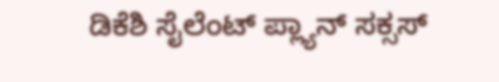ಡಿಕೆಶಿ ಸೈಲೆಂಟ್ ಪ್ಲ್ಯಾನ್ ಸಕ್ಸಸ್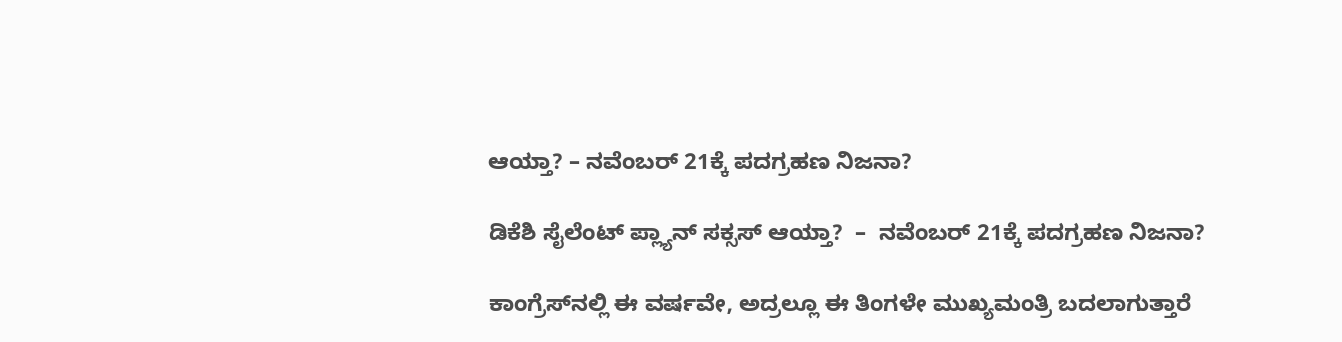ಆಯ್ತಾ? – ನವೆಂಬರ್ 21ಕ್ಕೆ ಪದಗ್ರಹಣ ನಿಜನಾ?

ಡಿಕೆಶಿ ಸೈಲೆಂಟ್ ಪ್ಲ್ಯಾನ್ ಸಕ್ಸಸ್ ಆಯ್ತಾ?  –  ನವೆಂಬರ್ 21ಕ್ಕೆ ಪದಗ್ರಹಣ ನಿಜನಾ?

ಕಾಂಗ್ರೆಸ್‌ನಲ್ಲಿ ಈ ವರ್ಷವೇ, ಅದ್ರಲ್ಲೂ ಈ ತಿಂಗಳೇ ಮುಖ್ಯಮಂತ್ರಿ ಬದಲಾಗುತ್ತಾರೆ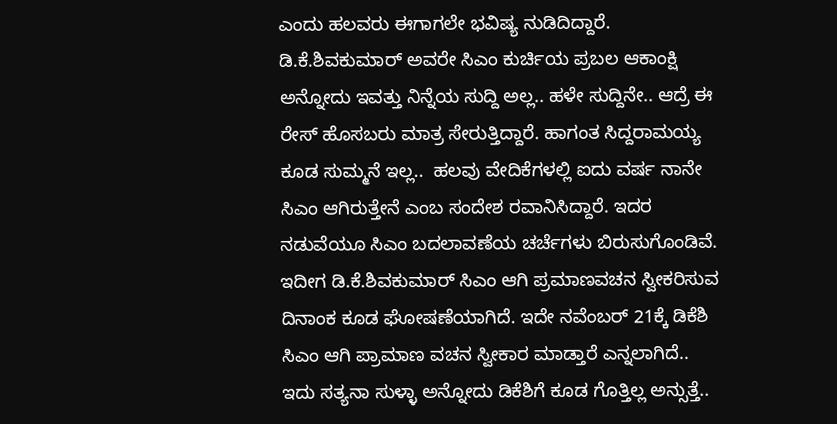ಎಂದು ಹಲವರು ಈಗಾಗಲೇ ಭವಿಷ್ಯ ನುಡಿದಿದ್ದಾರೆ. ಡಿ.ಕೆ.ಶಿವಕುಮಾರ್‌ ಅವರೇ ಸಿಎಂ ಕುರ್ಚಿಯ ಪ್ರಬಲ ಆಕಾಂಕ್ಷಿ ಅನ್ನೋದು ಇವತ್ತು ನಿನ್ನೆಯ ಸುದ್ದಿ ಅಲ್ಲ.. ಹಳೇ ಸುದ್ದಿನೇ.. ಆದ್ರೆ ಈ ರೇಸ್‌ ಹೊಸಬರು ಮಾತ್ರ ಸೇರುತ್ತಿದ್ದಾರೆ. ಹಾಗಂತ ಸಿದ್ದರಾಮಯ್ಯ ಕೂಡ ಸುಮ್ಮನೆ ಇಲ್ಲ..  ಹಲವು ವೇದಿಕೆಗಳಲ್ಲಿ ಐದು ವರ್ಷ ನಾನೇ ಸಿಎಂ ಆಗಿರುತ್ತೇನೆ ಎಂಬ ಸಂದೇಶ ರವಾನಿಸಿದ್ದಾರೆ. ಇದರ ನಡುವೆಯೂ ಸಿಎಂ ಬದಲಾವಣೆಯ ಚರ್ಚೆಗಳು ಬಿರುಸುಗೊಂಡಿವೆ. ಇದೀಗ ಡಿ.ಕೆ.ಶಿವಕುಮಾರ್‌ ಸಿಎಂ ಆಗಿ ಪ್ರಮಾಣವಚನ ಸ್ವೀಕರಿಸುವ ದಿನಾಂಕ ಕೂಡ ಘೋಷಣೆಯಾಗಿದೆ. ಇದೇ ನವೆಂಬರ್ 21ಕ್ಕೆ ಡಿಕೆಶಿ ಸಿಎಂ ಆಗಿ ಪ್ರಾಮಾಣ ವಚನ ಸ್ವೀಕಾರ ಮಾಡ್ತಾರೆ ಎನ್ನಲಾಗಿದೆ..  ಇದು ಸತ್ಯನಾ ಸುಳ್ಳಾ ಅನ್ನೋದು ಡಿಕೆಶಿಗೆ ಕೂಡ ಗೊತ್ತಿಲ್ಲ ಅನ್ಸುತ್ತೆ..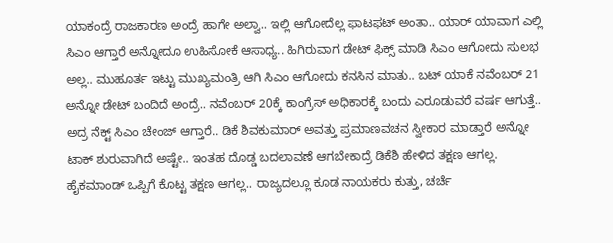ಯಾಕಂದ್ರೆ ರಾಜಕಾರಣ ಅಂದ್ರೆ ಹಾಗೇ ಅಲ್ವಾ.. ಇಲ್ಲಿ ಆಗೋದೆಲ್ಲ ಫಾಟಫಟ್ ಅಂತಾ.. ಯಾರ್ ಯಾವಾಗ ಎಲ್ಲಿ ಸಿಎಂ ಆಗ್ತಾರೆ ಅನ್ನೋದೂ ಉಹಿಸೋಕೆ ಆಸಾಧ್ಯ.. ಹಿಗಿರುವಾಗ ಡೇಟ್ ಫಿಕ್ಸ್ ಮಾಡಿ ಸಿಎಂ ಆಗೋದು ಸುಲಭ ಅಲ್ಲ.. ಮುಹೂರ್ತ ಇಟ್ಟು ಮುಖ್ಯಮಂತ್ರಿ ಆಗಿ ಸಿಎಂ ಆಗೋದು ಕನಸಿನ ಮಾತು.. ಬಟ್ ಯಾಕೆ ನವೆಂಬರ್ 21 ಅನ್ನೋ ಡೇಟ್ ಬಂದಿದೆ ಅಂದ್ರೆ.. ನವೆಂಬರ್ 20ಕ್ಕೆ ಕಾಂಗ್ರೆಸ್ ಅಧಿಕಾರಕ್ಕೆ ಬಂದು ಎರೂಡುವರೆ ವರ್ಷ ಆಗುತ್ತೆ.. ಅದ್ರ ನೆಕ್ಟ್ ಸಿಎಂ ಚೇಂಜ್ ಆಗ್ತಾರೆ.. ಡಿಕೆ ಶಿವಕುಮಾರ್ ಅವತ್ತು ಪ್ರಮಾಣವಚನ ಸ್ವೀಕಾರ ಮಾಡ್ತಾರೆ ಅನ್ನೋ ಟಾಕ್ ಶುರುವಾಗಿದೆ ಅಷ್ಟೇ.. ಇಂತಹ ದೊಡ್ಡ ಬದಲಾವಣೆ ಆಗಬೇಕಾದ್ರೆ ಡಿಕೆಶಿ ಹೇಳಿದ ತಕ್ಷಣ ಆಗಲ್ಲ. ಹೈಕಮಾಂಡ್ ಒಪ್ಪಿಗೆ ಕೊಟ್ಟ ತಕ್ಷಣ ಆಗಲ್ಲ.. ರಾಜ್ಯದಲ್ಲೂ ಕೂಡ ನಾಯಕರು ಕುತ್ತು, ಚರ್ಚೆ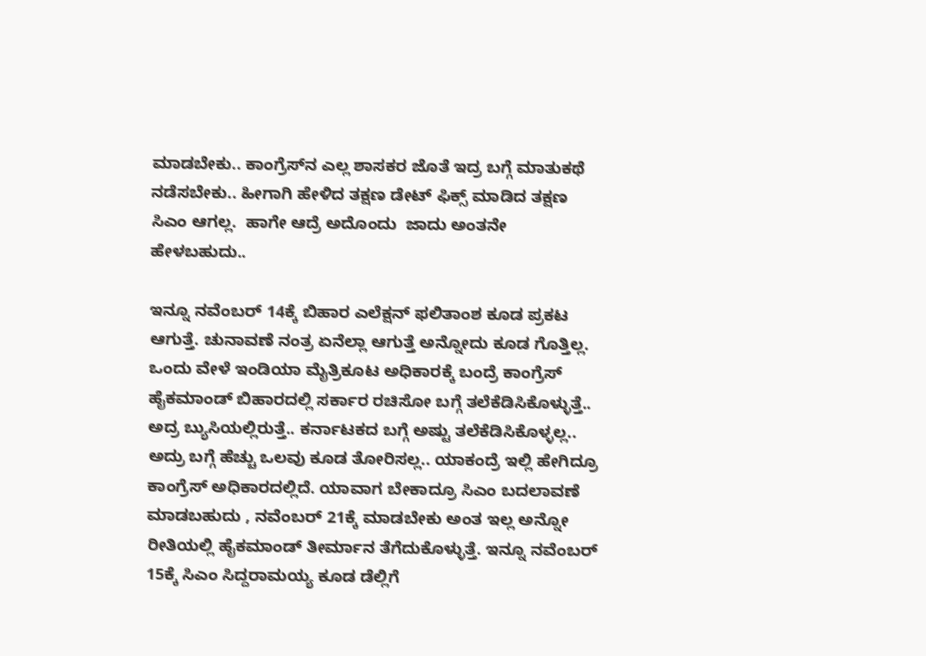ಮಾಡಬೇಕು.. ಕಾಂಗ್ರೆಸ್‌ನ ಎಲ್ಲ ಶಾಸಕರ ಜೊತೆ ಇದ್ರ ಬಗ್ಗೆ ಮಾತುಕಥೆ ನಡೆಸಬೇಕು.. ಹೀಗಾಗಿ ಹೇಳಿದ ತಕ್ಷಣ ಡೇಟ್ ಫಿಕ್ಸ್ ಮಾಡಿದ ತಕ್ಷಣ ಸಿಎಂ ಆಗಲ್ಲ.  ಹಾಗೇ ಆದ್ರೆ ಅದೊಂದು  ಜಾದು ಅಂತನೇ ಹೇಳಬಹುದು..

ಇನ್ನೂ ನವೆಂಬರ್ 14ಕ್ಕೆ ಬಿಹಾರ ಎಲೆಕ್ಷನ್ ಫಲಿತಾಂಶ ಕೂಡ ಪ್ರಕಟ ಆಗುತ್ತೆ. ಚುನಾವಣೆ ನಂತ್ರ ಏನೆಲ್ಲಾ ಆಗುತ್ತೆ ಅನ್ನೋದು ಕೂಡ ಗೊತ್ತಿಲ್ಲ. ಒಂದು ವೇಳೆ ಇಂಡಿಯಾ ಮೈತ್ರಿಕೂಟ ಅಧಿಕಾರಕ್ಕೆ ಬಂದ್ರೆ ಕಾಂಗ್ರೆಸ್ ಹೈಕಮಾಂಡ್ ಬಿಹಾರದಲ್ಲಿ ಸರ್ಕಾರ ರಚಿಸೋ ಬಗ್ಗೆ ತಲೆಕೆಡಿಸಿಕೊಳ್ಳುತ್ತೆ.. ಅದ್ರ ಬ್ಯುಸಿಯಲ್ಲಿರುತ್ತೆ.. ಕರ್ನಾಟಕದ ಬಗ್ಗೆ ಅಷ್ಟು ತಲೆಕೆಡಿಸಿಕೊಳ್ಳಲ್ಲ.. ಅದ್ರು ಬಗ್ಗೆ ಹೆಚ್ಚು ಒಲವು ಕೂಡ ತೋರಿಸಲ್ಲ.. ಯಾಕಂದ್ರೆ ಇಲ್ಲಿ ಹೇಗಿದ್ರೂ ಕಾಂಗ್ರೆಸ್ ಅಧಿಕಾರದಲ್ಲಿದೆ. ಯಾವಾಗ ಬೇಕಾದ್ರೂ ಸಿಎಂ ಬದಲಾವಣೆ ಮಾಡಬಹುದು , ನವೆಂಬರ್ 21ಕ್ಕೆ ಮಾಡಬೇಕು ಅಂತ ಇಲ್ಲ ಅನ್ನೋ ರೀತಿಯಲ್ಲಿ ಹೈಕಮಾಂಡ್ ತೀರ್ಮಾನ ತೆಗೆದುಕೊಳ್ಳುತ್ತೆ. ಇನ್ನೂ ನವೆಂಬರ್ 15ಕ್ಕೆ ಸಿಎಂ ಸಿದ್ದರಾಮಯ್ಯ ಕೂಡ ಡೆಲ್ಲಿಗೆ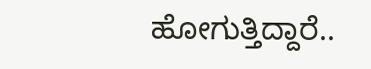ಹೋಗುತ್ತಿದ್ದಾರೆ..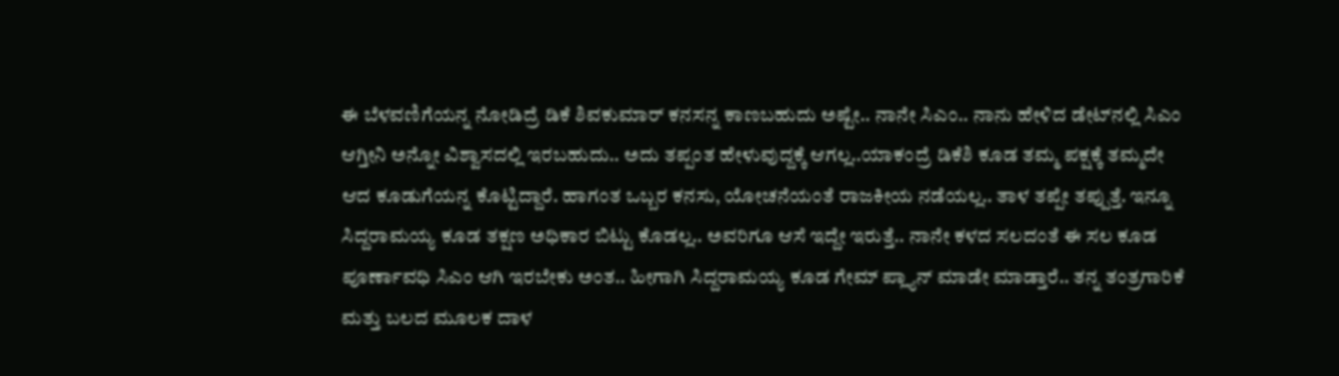ಈ ಬೆಳವಣಿಗೆಯನ್ನ ನೋಡಿದ್ರೆ ಡಿಕೆ ಶಿವಕುಮಾರ್ ಕನಸನ್ನ ಕಾಣಬಹುದು ಅಷ್ಟೇ.. ನಾನೇ ಸಿಎಂ.. ನಾನು ಹೇಳಿದ ಡೇಟ್‌ನಲ್ಲಿ ಸಿಎಂ ಆಗ್ತೀನಿ ಅನ್ನೋ ವಿಶ್ವಾಸದಲ್ಲಿ ಇರಬಹುದು.. ಅದು ತಪ್ಪಂತ ಹೇಳುವುದ್ದಕ್ಕೆ ಆಗಲ್ಲ..ಯಾಕಂದ್ರೆ ಡಿಕೆಶಿ ಕೂಡ ತಮ್ಮ ಪಕ್ಷಕ್ಕೆ ತಮ್ಮದೇ ಆದ ಕೂಡುಗೆಯನ್ನ ಕೊಟ್ಟಿದ್ದಾರೆ. ಹಾಗಂತ ಒಬ್ಬರ ಕನಸು, ಯೋಚನೆಯಂತೆ ರಾಜಕೀಯ ನಡೆಯಲ್ಲ.. ತಾಳ ತಪ್ಪೇ ತಪ್ಪುತ್ತೆ. ಇನ್ನೂ ಸಿದ್ದರಾಮಯ್ಯ ಕೂಡ ತಕ್ಷಣ ಅಧಿಕಾರ ಬಿಟ್ಟು ಕೊಡಲ್ಲ.. ಅವರಿಗೂ ಆಸೆ ಇದ್ದೇ ಇರುತ್ತೆ.. ನಾನೇ ಕಳದ ಸಲದಂತೆ ಈ ಸಲ ಕೂಡ ಪೂರ್ಣಾವಧಿ ಸಿಎಂ ಆಗಿ ಇರಬೇಕು ಅಂತ.. ಹೀಗಾಗಿ ಸಿದ್ದರಾಮಯ್ಯ ಕೂಡ ಗೇಮ್ ಪ್ಲ್ಯಾನ್ ಮಾಡೇ ಮಾಡ್ತಾರೆ.. ತನ್ನ ತಂತ್ರಗಾರಿಕೆ ಮತ್ತು ಬಲದ ಮೂಲಕ ದಾಳ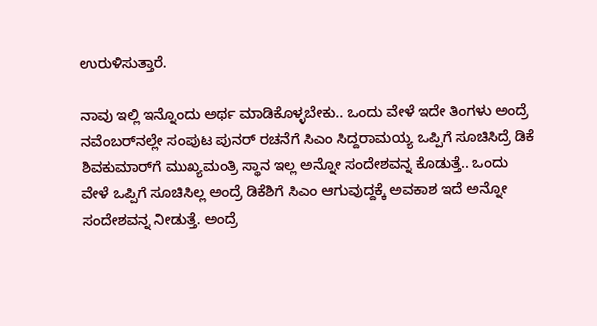ಉರುಳಿಸುತ್ತಾರೆ.

ನಾವು ಇಲ್ಲಿ ಇನ್ನೊಂದು ಅರ್ಥ ಮಾಡಿಕೊಳ್ಳಬೇಕು.. ಒಂದು ವೇಳೆ ಇದೇ ತಿಂಗಳು ಅಂದ್ರೆ ನವೆಂಬರ್‌ನಲ್ಲೇ ಸಂಪುಟ ಪುನರ್ ರಚನೆಗೆ ಸಿಎಂ ಸಿದ್ದರಾಮಯ್ಯ ಒಪ್ಪಿಗೆ ಸೂಚಿಸಿದ್ರೆ ಡಿಕೆ ಶಿವಕುಮಾರ್‌ಗೆ ಮುಖ್ಯಮಂತ್ರಿ ಸ್ಥಾನ ಇಲ್ಲ ಅನ್ನೋ ಸಂದೇಶವನ್ನ ಕೊಡುತ್ತೆ.. ಒಂದು ವೇಳೆ ಒಪ್ಪಿಗೆ ಸೂಚಿಸಿಲ್ಲ ಅಂದ್ರೆ ಡಿಕೆಶಿಗೆ ಸಿಎಂ ಆಗುವುದ್ದಕ್ಕೆ ಅವಕಾಶ ಇದೆ ಅನ್ನೋ ಸಂದೇಶವನ್ನ ನೀಡುತ್ತೆ. ಅಂದ್ರೆ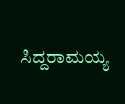ಸಿದ್ದರಾಮಯ್ಯ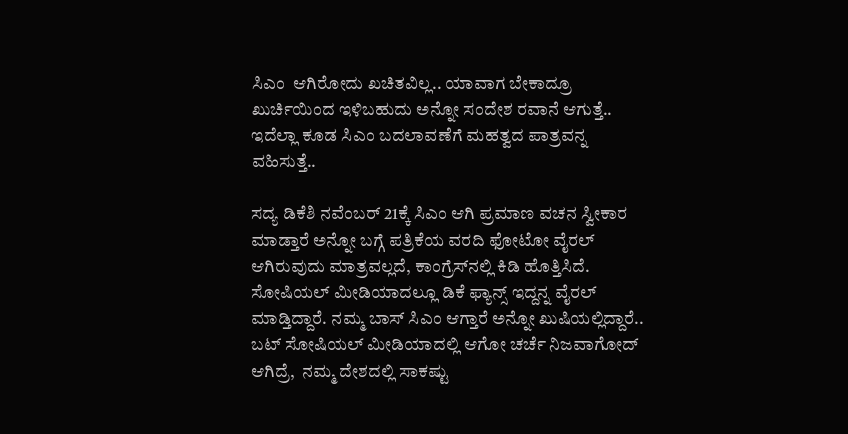ಸಿಎಂ  ಆಗಿರೋದು ಖಚಿತವಿಲ್ಲ.. ಯಾವಾಗ ಬೇಕಾದ್ರೂ ಖುರ್ಚಿಯಿಂದ ಇಳಿಬಹುದು ಅನ್ನೋ ಸಂದೇಶ ರವಾನೆ ಆಗುತ್ತೆ.. ಇದೆಲ್ಲಾ ಕೂಡ ಸಿಎಂ ಬದಲಾವಣೆಗೆ ಮಹತ್ವದ ಪಾತ್ರವನ್ನ ವಹಿಸುತ್ತೆ..

ಸದ್ಯ ಡಿಕೆಶಿ ನವೆಂಬರ್ 21ಕ್ಕೆ ಸಿಎಂ ಆಗಿ ಪ್ರಮಾಣ ವಚನ ಸ್ವೀಕಾರ ಮಾಡ್ತಾರೆ ಅನ್ನೋ ಬಗ್ಗೆ ಪತ್ರಿಕೆಯ ವರದಿ ಫೋಟೋ ವೈರಲ್‌ ಆಗಿರುವುದು ಮಾತ್ರವಲ್ಲದೆ, ಕಾಂಗ್ರೆಸ್‌ನಲ್ಲಿ ಕಿಡಿ ಹೊತ್ತಿಸಿದೆ. ಸೋಷಿಯಲ್ ಮೀಡಿಯಾದಲ್ಲೂ ಡಿಕೆ ಫ್ಯಾನ್ಸ್ ಇದ್ದನ್ನ ವೈರಲ್ ಮಾಡ್ತಿದ್ದಾರೆ. ನಮ್ಮ ಬಾಸ್ ಸಿಎಂ ಆಗ್ತಾರೆ ಅನ್ನೋ ಖುಷಿಯಲ್ಲಿದ್ದಾರೆ.. ಬಟ್ ಸೋಷಿಯಲ್ ಮೀಡಿಯಾದಲ್ಲಿ ಆಗೋ ಚರ್ಚೆ ನಿಜವಾಗೋದ್ ಆಗಿದ್ರೆ,  ನಮ್ಮ ದೇಶದಲ್ಲಿ ಸಾಕಷ್ಟು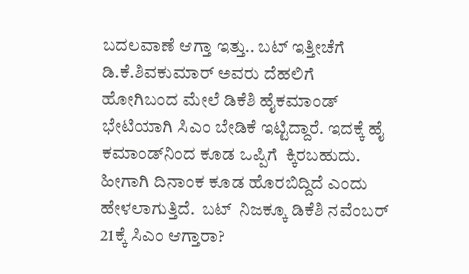ಬದಲವಾಣೆ ಆಗ್ತಾ ಇತ್ತು.. ಬಟ್ ಇತ್ತೀಚೆಗೆ ಡಿ.ಕೆ.ಶಿವಕುಮಾರ್‌ ಅವರು ದೆಹಲಿಗೆ ಹೋಗಿಬಂದ ಮೇಲೆ ಡಿಕೆಶಿ ಹೈಕಮಾಂಡ್‌ ಭೇಟಿಯಾಗಿ ಸಿಎಂ ಬೇಡಿಕೆ ಇಟ್ಟಿದ್ದಾರೆ. ಇದಕ್ಕೆ ಹೈ ಕಮಾಂಡ್‌ನಿಂದ ಕೂಡ ಒಪ್ಪಿಗೆ  ಕ್ಕಿರಬಹುದು. ಹೀಗಾಗಿ ದಿನಾಂಕ ಕೂಡ ಹೊರಬಿದ್ದಿದೆ ಎಂದು ಹೇಳಲಾಗುತ್ತಿದೆ.  ಬಟ್  ನಿಜಕ್ಕೂ ಡಿಕೆಶಿ ನವೆಂಬರ್ 21ಕ್ಕೆ ಸಿಎಂ ಆಗ್ತಾರಾ?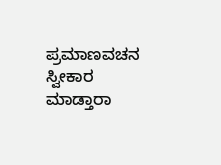ಪ್ರಮಾಣವಚನ ಸ್ವೀಕಾರ ಮಾಡ್ತಾರಾ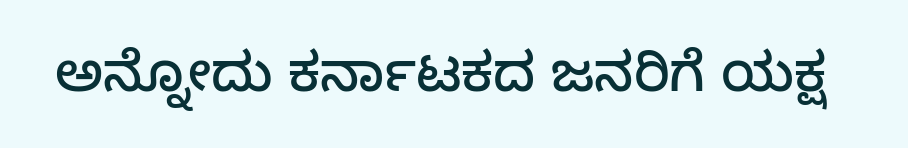ಅನ್ನೋದು ಕರ್ನಾಟಕದ ಜನರಿಗೆ ಯಕ್ಷ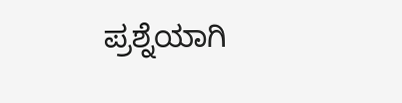ಪ್ರಶ್ನೆಯಾಗಿ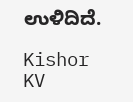ಉಳಿದಿದೆ.

Kishor KV